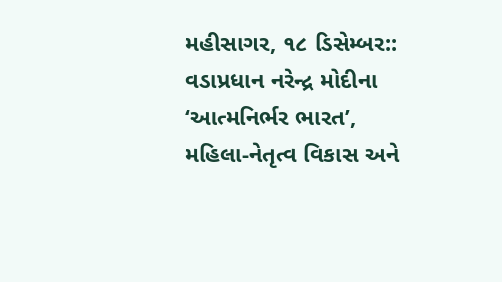મહીસાગર, ૧૮ ડિસેમ્બર:: વડાપ્રધાન નરેન્દ્ર મોદીના ‘આત્મનિર્ભર ભારત’, મહિલા-નેતૃત્વ વિકાસ અને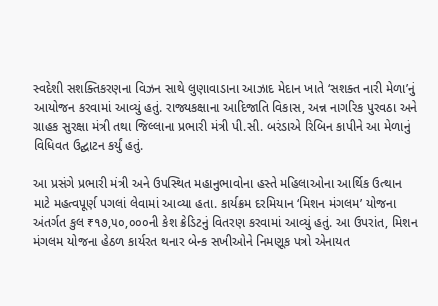સ્વદેશી સશક્તિકરણના વિઝન સાથે લુણાવાડાના આઝાદ મેદાન ખાતે ‘સશક્ત નારી મેળા’નું આયોજન કરવામાં આવ્યું હતું. રાજ્યકક્ષાના આદિજાતિ વિકાસ, અન્ન નાગરિક પુરવઠા અને ગ્રાહક સુરક્ષા મંત્રી તથા જિલ્લાના પ્રભારી મંત્રી પી.સી. બરંડાએ રિબિન કાપીને આ મેળાનું વિધિવત ઉદ્ઘાટન કર્યું હતું.

આ પ્રસંગે પ્રભારી મંત્રી અને ઉપસ્થિત મહાનુભાવોના હસ્તે મહિલાઓના આર્થિક ઉત્થાન માટે મહત્વપૂર્ણ પગલાં લેવામાં આવ્યા હતા. કાર્યક્રમ દરમિયાન ‘મિશન મંગલમ’ યોજના અંતર્ગત કુલ ₹૧૭,૫૦,૦૦૦ની કેશ ક્રેડિટનું વિતરણ કરવામાં આવ્યું હતું. આ ઉપરાંત, મિશન મંગલમ યોજના હેઠળ કાર્યરત થનાર બેન્ક સખીઓને નિમણૂક પત્રો એનાયત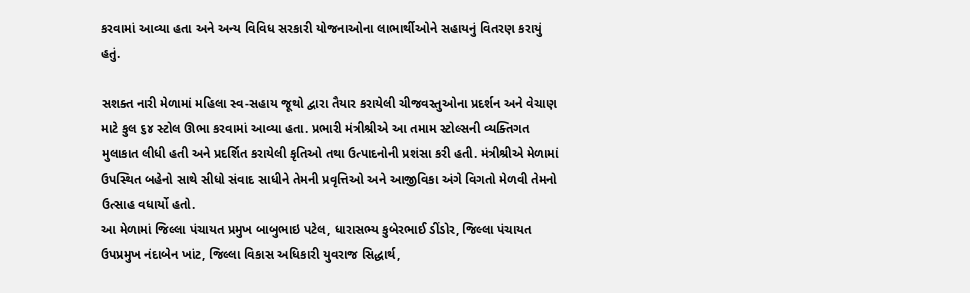કરવામાં આવ્યા હતા અને અન્ય વિવિધ સરકારી યોજનાઓના લાભાર્થીઓને સહાયનું વિતરણ કરાયું હતું.

સશક્ત નારી મેળામાં મહિલા સ્વ-સહાય જૂથો દ્વારા તૈયાર કરાયેલી ચીજવસ્તુઓના પ્રદર્શન અને વેચાણ માટે કુલ ૬૪ સ્ટોલ ઊભા કરવામાં આવ્યા હતા. પ્રભારી મંત્રીશ્રીએ આ તમામ સ્ટોલ્સની વ્યક્તિગત મુલાકાત લીધી હતી અને પ્રદર્શિત કરાયેલી કૃતિઓ તથા ઉત્પાદનોની પ્રશંસા કરી હતી. મંત્રીશ્રીએ મેળામાં ઉપસ્થિત બહેનો સાથે સીધો સંવાદ સાધીને તેમની પ્રવૃત્તિઓ અને આજીવિકા અંગે વિગતો મેળવી તેમનો ઉત્સાહ વધાર્યો હતો.
આ મેળામાં જિલ્લા પંચાયત પ્રમુખ બાબુભાઇ પટેલ, ધારાસભ્ય કુબેરભાઈ ડીંડોર, જિલ્લા પંચાયત ઉપપ્રમુખ નંદાબેન ખાંટ, જિલ્લા વિકાસ અધિકારી યુવરાજ સિદ્ધાર્થ,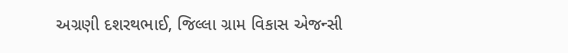અગ્રણી દશરથભાઈ, જિલ્લા ગ્રામ વિકાસ એજન્સી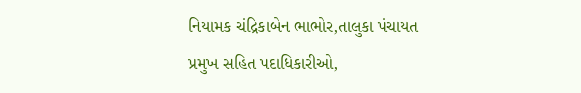નિયામક ચંદ્રિકાબેન ભાભોર,તાલુકા પંચાયત પ્રમુખ સહિત પદાધિકારીઓ,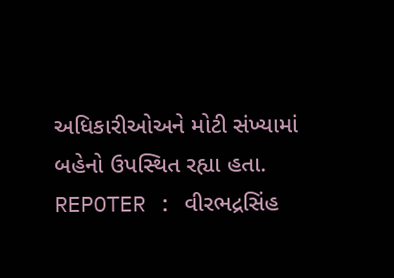અધિકારીઓઅને મોટી સંખ્યામાં બહેનો ઉપસ્થિત રહ્યા હતા.
REPOTER : વીરભદ્રસિંહ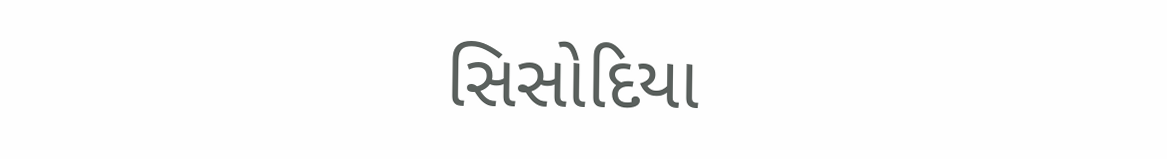સિસોદિયા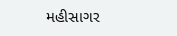મહીસાગર